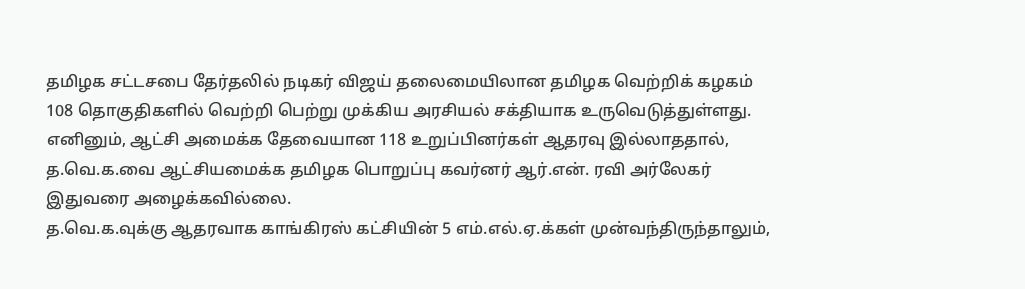தமிழக சட்டசபை தேர்தலில் நடிகர் விஜய் தலைமையிலான தமிழக வெற்றிக் கழகம் 108 தொகுதிகளில் வெற்றி பெற்று முக்கிய அரசியல் சக்தியாக உருவெடுத்துள்ளது. எனினும், ஆட்சி அமைக்க தேவையான 118 உறுப்பினர்கள் ஆதரவு இல்லாததால், த.வெ.க.வை ஆட்சியமைக்க தமிழக பொறுப்பு கவர்னர் ஆர்.என். ரவி அர்லேகர் இதுவரை அழைக்கவில்லை.
த.வெ.க.வுக்கு ஆதரவாக காங்கிரஸ் கட்சியின் 5 எம்.எல்.ஏ.க்கள் முன்வந்திருந்தாலும்,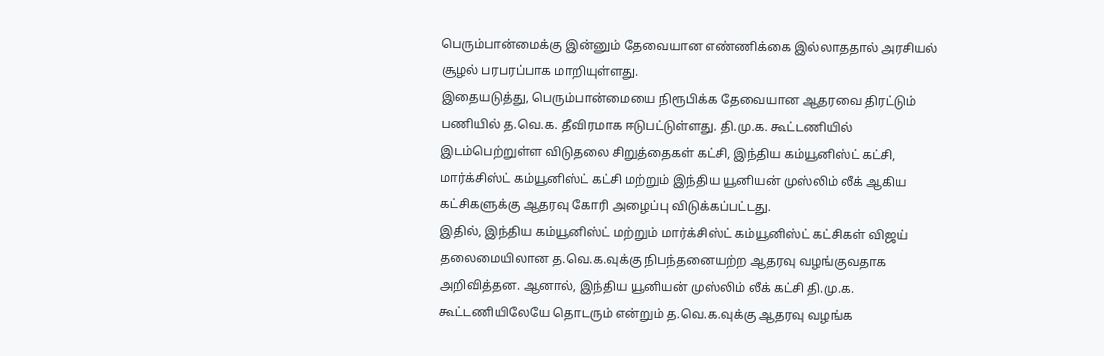பெரும்பான்மைக்கு இன்னும் தேவையான எண்ணிக்கை இல்லாததால் அரசியல் சூழல் பரபரப்பாக மாறியுள்ளது.
இதையடுத்து, பெரும்பான்மையை நிரூபிக்க தேவையான ஆதரவை திரட்டும் பணியில் த.வெ.க. தீவிரமாக ஈடுபட்டுள்ளது. தி.மு.க. கூட்டணியில் இடம்பெற்றுள்ள விடுதலை சிறுத்தைகள் கட்சி, இந்திய கம்யூனிஸ்ட் கட்சி, மார்க்சிஸ்ட் கம்யூனிஸ்ட் கட்சி மற்றும் இந்திய யூனியன் முஸ்லிம் லீக் ஆகிய கட்சிகளுக்கு ஆதரவு கோரி அழைப்பு விடுக்கப்பட்டது.
இதில், இந்திய கம்யூனிஸ்ட் மற்றும் மார்க்சிஸ்ட் கம்யூனிஸ்ட் கட்சிகள் விஜய் தலைமையிலான த.வெ.க.வுக்கு நிபந்தனையற்ற ஆதரவு வழங்குவதாக அறிவித்தன. ஆனால், இந்திய யூனியன் முஸ்லிம் லீக் கட்சி தி.மு.க. கூட்டணியிலேயே தொடரும் என்றும் த.வெ.க.வுக்கு ஆதரவு வழங்க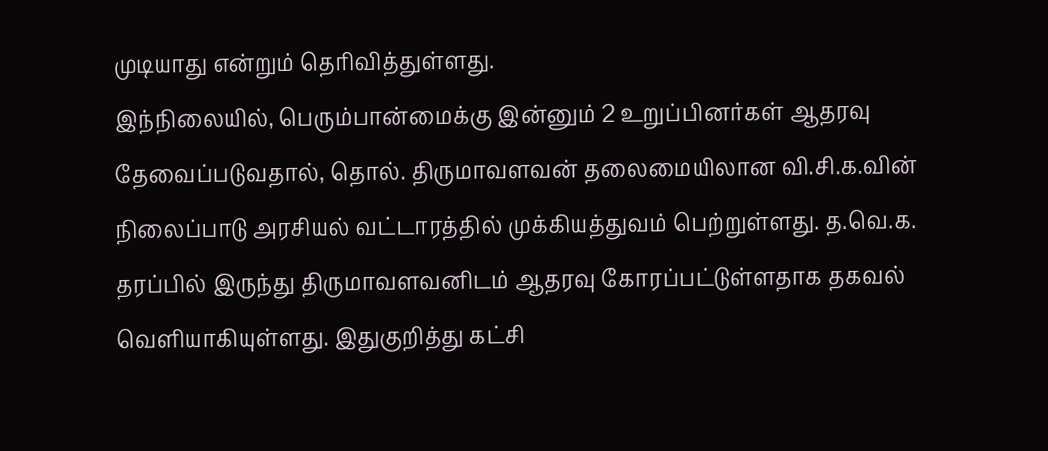முடியாது என்றும் தெரிவித்துள்ளது.
இந்நிலையில், பெரும்பான்மைக்கு இன்னும் 2 உறுப்பினர்கள் ஆதரவு தேவைப்படுவதால், தொல். திருமாவளவன் தலைமையிலான வி.சி.க.வின் நிலைப்பாடு அரசியல் வட்டாரத்தில் முக்கியத்துவம் பெற்றுள்ளது. த.வெ.க. தரப்பில் இருந்து திருமாவளவனிடம் ஆதரவு கோரப்பட்டுள்ளதாக தகவல் வெளியாகியுள்ளது. இதுகுறித்து கட்சி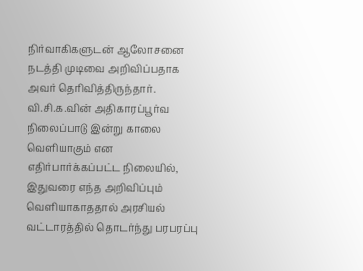நிர்வாகிகளுடன் ஆலோசனை நடத்தி முடிவை அறிவிப்பதாக அவர் தெரிவித்திருந்தார்.
வி.சி.க.வின் அதிகாரப்பூர்வ நிலைப்பாடு இன்று காலை வெளியாகும் என எதிர்பார்க்கப்பட்ட நிலையில், இதுவரை எந்த அறிவிப்பும் வெளியாகாததால் அரசியல் வட்டாரத்தில் தொடர்ந்து பரபரப்பு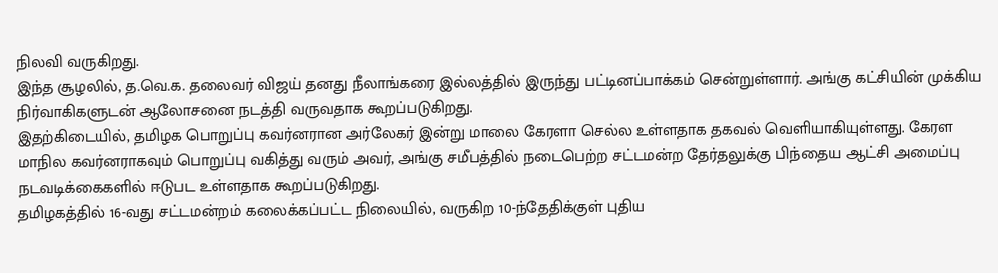நிலவி வருகிறது.
இந்த சூழலில், த.வெ.க. தலைவர் விஜய் தனது நீலாங்கரை இல்லத்தில் இருந்து பட்டினப்பாக்கம் சென்றுள்ளார். அங்கு கட்சியின் முக்கிய நிர்வாகிகளுடன் ஆலோசனை நடத்தி வருவதாக கூறப்படுகிறது.
இதற்கிடையில், தமிழக பொறுப்பு கவர்னரான அர்லேகர் இன்று மாலை கேரளா செல்ல உள்ளதாக தகவல் வெளியாகியுள்ளது. கேரள மாநில கவர்னராகவும் பொறுப்பு வகித்து வரும் அவர், அங்கு சமீபத்தில் நடைபெற்ற சட்டமன்ற தேர்தலுக்கு பிந்தைய ஆட்சி அமைப்பு நடவடிக்கைகளில் ஈடுபட உள்ளதாக கூறப்படுகிறது.
தமிழகத்தில் 16-வது சட்டமன்றம் கலைக்கப்பட்ட நிலையில், வருகிற 10-ந்தேதிக்குள் புதிய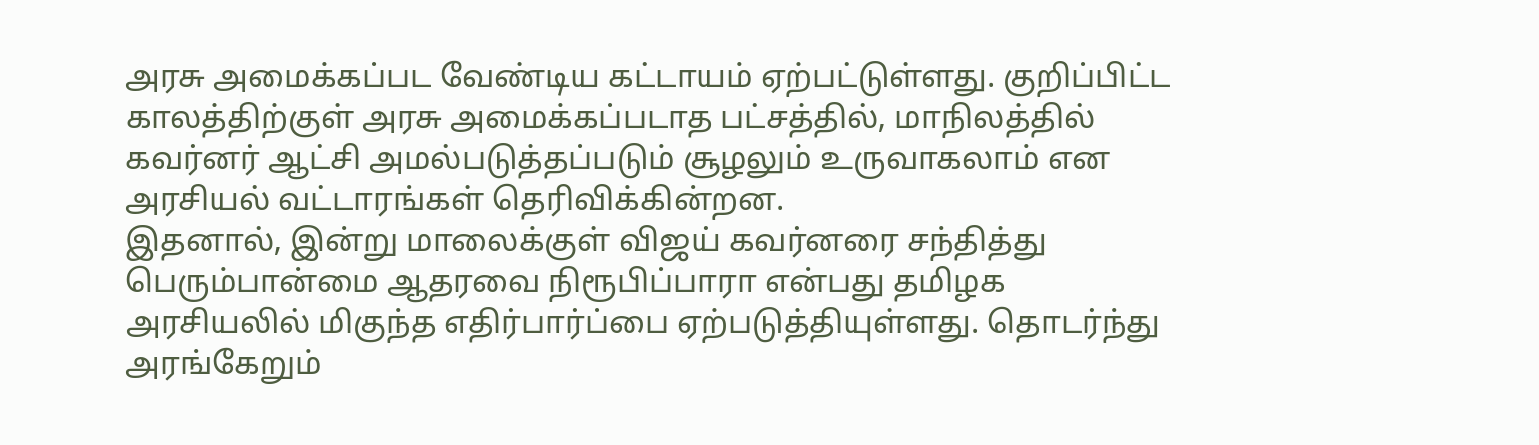அரசு அமைக்கப்பட வேண்டிய கட்டாயம் ஏற்பட்டுள்ளது. குறிப்பிட்ட காலத்திற்குள் அரசு அமைக்கப்படாத பட்சத்தில், மாநிலத்தில் கவர்னர் ஆட்சி அமல்படுத்தப்படும் சூழலும் உருவாகலாம் என அரசியல் வட்டாரங்கள் தெரிவிக்கின்றன.
இதனால், இன்று மாலைக்குள் விஜய் கவர்னரை சந்தித்து பெரும்பான்மை ஆதரவை நிரூபிப்பாரா என்பது தமிழக அரசியலில் மிகுந்த எதிர்பார்ப்பை ஏற்படுத்தியுள்ளது. தொடர்ந்து அரங்கேறும்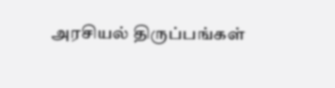அரசியல் திருப்பங்கள்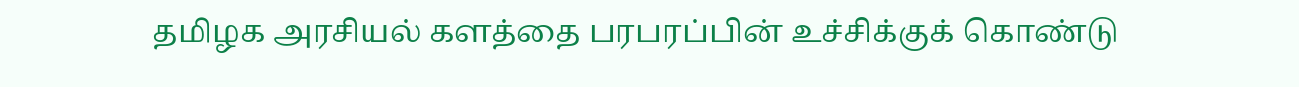தமிழக அரசியல் களத்தை பரபரப்பின் உச்சிக்குக் கொண்டு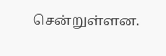சென்றுள்ளன.